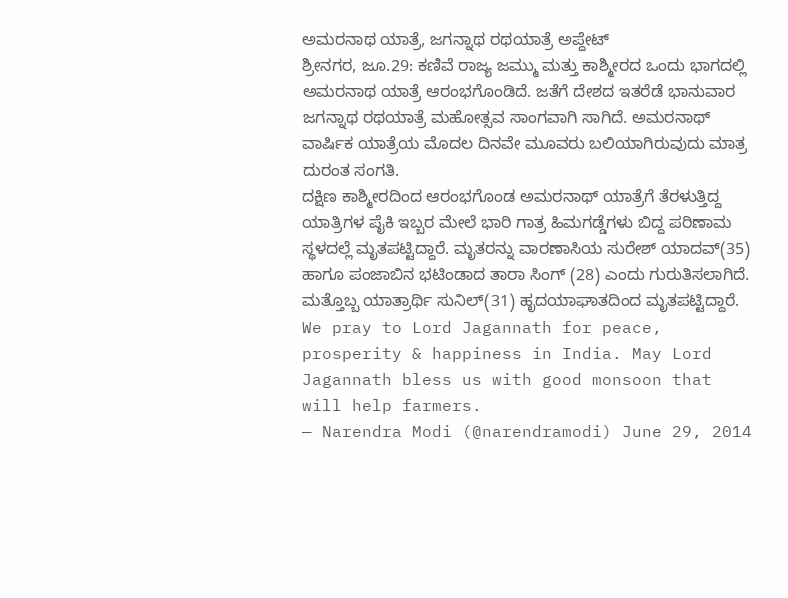ಅಮರನಾಥ ಯಾತ್ರೆ, ಜಗನ್ನಾಥ ರಥಯಾತ್ರೆ ಅಪ್ದೇಟ್
ಶ್ರೀನಗರ, ಜೂ.29: ಕಣಿವೆ ರಾಜ್ಯ ಜಮ್ಮು ಮತ್ತು ಕಾಶ್ಮೀರದ ಒಂದು ಭಾಗದಲ್ಲಿ ಅಮರನಾಥ ಯಾತ್ರೆ ಆರಂಭಗೊಂಡಿದೆ. ಜತೆಗೆ ದೇಶದ ಇತರೆಡೆ ಭಾನುವಾರ ಜಗನ್ನಾಥ ರಥಯಾತ್ರೆ ಮಹೋತ್ಸವ ಸಾಂಗವಾಗಿ ಸಾಗಿದೆ. ಅಮರನಾಥ್ ವಾರ್ಷಿಕ ಯಾತ್ರೆಯ ಮೊದಲ ದಿನವೇ ಮೂವರು ಬಲಿಯಾಗಿರುವುದು ಮಾತ್ರ ದುರಂತ ಸಂಗತಿ.
ದಕ್ಷಿಣ ಕಾಶ್ಮೀರದಿಂದ ಆರಂಭಗೊಂಡ ಅಮರನಾಥ್ ಯಾತ್ರೆಗೆ ತೆರಳುತ್ತಿದ್ದ ಯಾತ್ರಿಗಳ ಪೈಕಿ ಇಬ್ಬರ ಮೇಲೆ ಭಾರಿ ಗಾತ್ರ ಹಿಮಗಡ್ಡೆಗಳು ಬಿದ್ದ ಪರಿಣಾಮ ಸ್ಥಳದಲ್ಲೆ ಮೃತಪಟ್ಟಿದ್ದಾರೆ. ಮೃತರನ್ನು ವಾರಣಾಸಿಯ ಸುರೇಶ್ ಯಾದವ್(35) ಹಾಗೂ ಪಂಜಾಬಿನ ಭಟಿಂಡಾದ ತಾರಾ ಸಿಂಗ್ (28) ಎಂದು ಗುರುತಿಸಲಾಗಿದೆ. ಮತ್ತೊಬ್ಬ ಯಾತ್ರಾರ್ಥಿ ಸುನಿಲ್(31) ಹೃದಯಾಘಾತದಿಂದ ಮೃತಪಟ್ಟಿದ್ದಾರೆ.
We pray to Lord Jagannath for peace, prosperity & happiness in India. May Lord Jagannath bless us with good monsoon that will help farmers.
— Narendra Modi (@narendramodi) June 29, 2014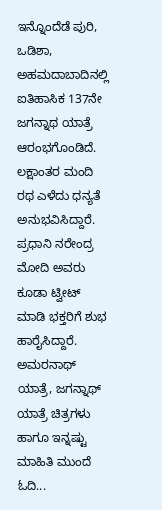ಇನ್ನೊಂದೆಡೆ ಪುರಿ, ಒಡಿಶಾ, ಅಹಮದಾಬಾದಿನಲ್ಲಿ ಐತಿಹಾಸಿಕ 137ನೇ ಜಗನ್ನಾಥ ಯಾತ್ರೆ ಆರಂಭಗೊಂಡಿದೆ. ಲಕ್ಷಾಂತರ ಮಂದಿ ರಥ ಎಳೆದು ಧನ್ಯತೆ ಅನುಭವಿಸಿದ್ದಾರೆ. ಪ್ರಧಾನಿ ನರೇಂದ್ರ ಮೋದಿ ಅವರು ಕೂಡಾ ಟ್ವೀಟ್ ಮಾಡಿ ಭಕ್ತರಿಗೆ ಶುಭ ಹಾರೈಸಿದ್ದಾರೆ. ಅಮರನಾಥ್ ಯಾತ್ರೆ, ಜಗನ್ನಾಥ್ ಯಾತ್ರೆ ಚಿತ್ರಗಳು ಹಾಗೂ ಇನ್ನಷ್ಟು ಮಾಹಿತಿ ಮುಂದೆ ಓದಿ...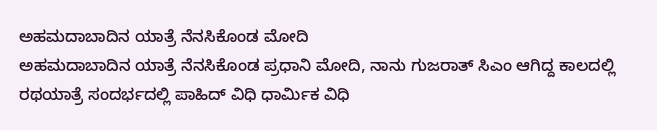ಅಹಮದಾಬಾದಿನ ಯಾತ್ರೆ ನೆನಸಿಕೊಂಡ ಮೋದಿ
ಅಹಮದಾಬಾದಿನ ಯಾತ್ರೆ ನೆನಸಿಕೊಂಡ ಪ್ರಧಾನಿ ಮೋದಿ, ನಾನು ಗುಜರಾತ್ ಸಿಎಂ ಆಗಿದ್ದ ಕಾಲದಲ್ಲಿ ರಥಯಾತ್ರೆ ಸಂದರ್ಭದಲ್ಲಿ ಪಾಹಿದ್ ವಿಧಿ ಧಾರ್ಮಿಕ ವಿಧಿ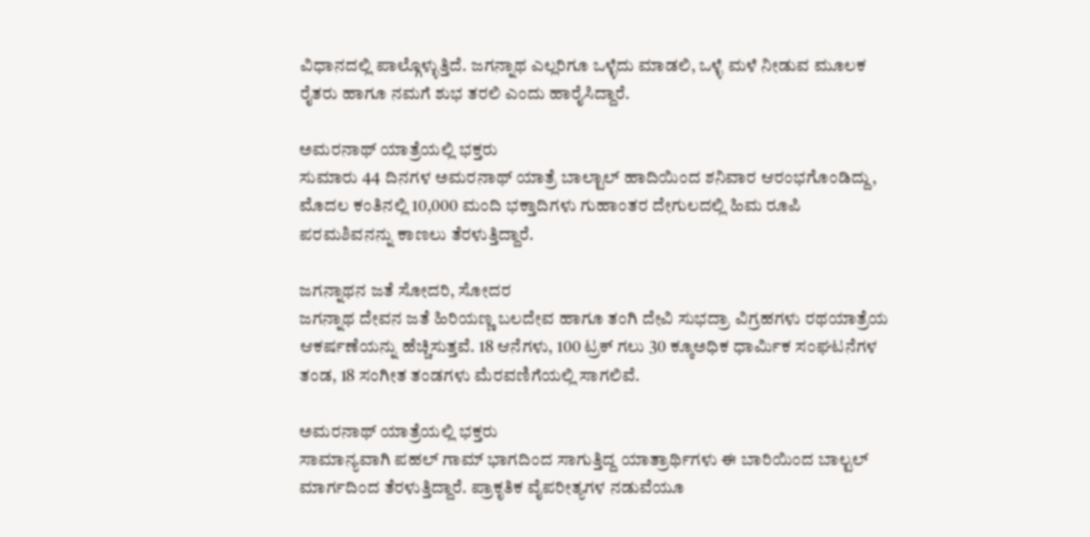ವಿಧಾನದಲ್ಲಿ ಪಾಲ್ಗೊಳ್ಳುತ್ತಿದೆ. ಜಗನ್ನಾಥ ಎಲ್ಲರಿಗೂ ಒಳ್ಳೆದು ಮಾಡಲಿ, ಒಳ್ಳೆ ಮಳೆ ನೀಡುವ ಮೂಲಕ ರೈತರು ಹಾಗೂ ನಮಗೆ ಶುಭ ತರಲಿ ಎಂದು ಹಾರೈಸಿದ್ದಾರೆ.

ಅಮರನಾಥ್ ಯಾತ್ರೆಯಲ್ಲಿ ಭಕ್ತರು
ಸುಮಾರು 44 ದಿನಗಳ ಅಮರನಾಥ್ ಯಾತ್ರೆ ಬಾಲ್ಟಾಲ್ ಹಾದಿಯಿಂದ ಶನಿವಾರ ಆರಂಭಗೊಂಡಿದ್ದು, ಮೊದಲ ಕಂತಿನಲ್ಲಿ 10,000 ಮಂದಿ ಭಕ್ತಾದಿಗಳು ಗುಹಾಂತರ ದೇಗುಲದಲ್ಲಿ ಹಿಮ ರೂಪಿ ಪರಮಶಿವನನ್ನು ಕಾಣಲು ತೆರಳುತ್ತಿದ್ದಾರೆ.

ಜಗನ್ನಾಥನ ಜತೆ ಸೋದರಿ, ಸೋದರ
ಜಗನ್ನಾಥ ದೇವನ ಜತೆ ಹಿರಿಯಣ್ಣ ಬಲದೇವ ಹಾಗೂ ತಂಗಿ ದೇವಿ ಸುಭದ್ರಾ ವಿಗ್ರಹಗಳು ರಥಯಾತ್ರೆಯ ಆಕರ್ಷಣೆಯನ್ನು ಹೆಚ್ಚಿಸುತ್ತವೆ. 18 ಆನೆಗಳು, 100 ಟ್ರಕ್ ಗಲು 30 ಕ್ಕೂಅಧಿಕ ಧಾರ್ಮಿಕ ಸಂಘಟನೆಗಳ ತಂಡ, 18 ಸಂಗೀತ ತಂಡಗಳು ಮೆರವಣಿಗೆಯಲ್ಲಿ ಸಾಗಲಿವೆ.

ಅಮರನಾಥ್ ಯಾತ್ರೆಯಲ್ಲಿ ಭಕ್ತರು
ಸಾಮಾನ್ಯವಾಗಿ ಪಹಲ್ ಗಾಮ್ ಭಾಗದಿಂದ ಸಾಗುತ್ತಿದ್ದ ಯಾತ್ರಾರ್ಥಿಗಳು ಈ ಬಾರಿಯಿಂದ ಬಾಲ್ಟಲ್ ಮಾರ್ಗದಿಂದ ತೆರಳುತ್ತಿದ್ದಾರೆ. ಪ್ರಾಕೃತಿಕ ವೈಪರೀತ್ಯಗಳ ನಡುವೆಯೂ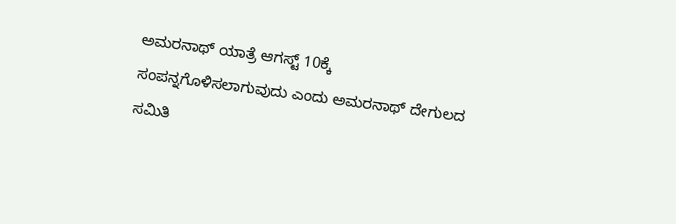ಅಮರನಾಥ್ ಯಾತ್ರೆ ಆಗಸ್ಟ್ 10ಕ್ಕೆ ಸಂಪನ್ನಗೊಳಿಸಲಾಗುವುದು ಎಂದು ಅಮರನಾಥ್ ದೇಗುಲದ ಸಮಿತಿ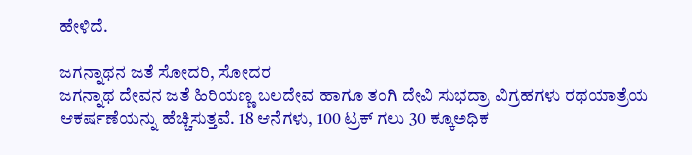ಹೇಳಿದೆ.

ಜಗನ್ನಾಥನ ಜತೆ ಸೋದರಿ, ಸೋದರ
ಜಗನ್ನಾಥ ದೇವನ ಜತೆ ಹಿರಿಯಣ್ಣ ಬಲದೇವ ಹಾಗೂ ತಂಗಿ ದೇವಿ ಸುಭದ್ರಾ ವಿಗ್ರಹಗಳು ರಥಯಾತ್ರೆಯ ಆಕರ್ಷಣೆಯನ್ನು ಹೆಚ್ಚಿಸುತ್ತವೆ. 18 ಆನೆಗಳು, 100 ಟ್ರಕ್ ಗಲು 30 ಕ್ಕೂಅಧಿಕ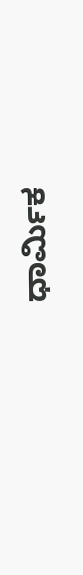ಧಾರ್ಮಿಕ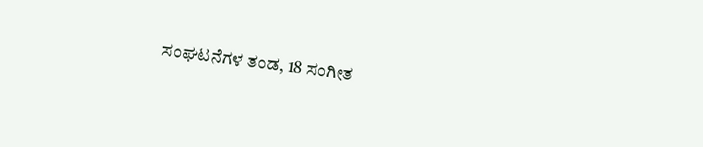ಸಂಘಟನೆಗಳ ತಂಡ, 18 ಸಂಗೀತ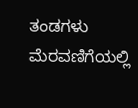ತಂಡಗಳು ಮೆರವಣಿಗೆಯಲ್ಲಿ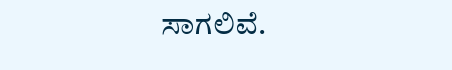ಸಾಗಲಿವೆ.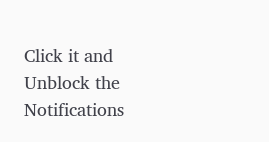Click it and Unblock the Notifications